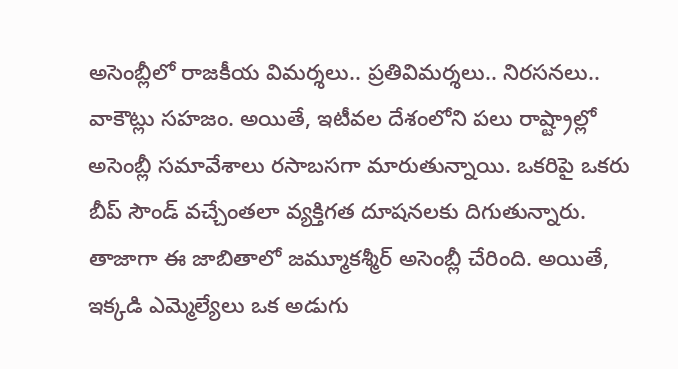అసెంబ్లీలో రాజకీయ విమర్శలు.. ప్రతివిమర్శలు.. నిరసనలు.. వాకౌట్లు సహజం. అయితే, ఇటీవల దేశంలోని పలు రాష్ట్రాల్లో అసెంబ్లీ సమావేశాలు రసాబసగా మారుతున్నాయి. ఒకరిపై ఒకరు బీప్ సౌండ్ వచ్చేంతలా వ్యక్తిగత దూషనలకు దిగుతున్నారు. తాజాగా ఈ జాబితాలో జమ్మూకశ్మీర్ అసెంబ్లీ చేరింది. అయితే, ఇక్కడి ఎమ్మెల్యేలు ఒక అడుగు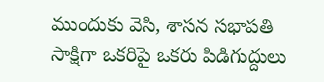ముందుకు వెసి, శాసన సభాపతి సాక్షిగా ఒకరిపై ఒకరు పిడిగుద్దులు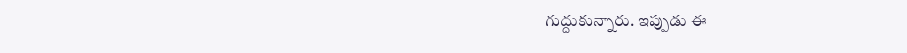గుద్దుకున్నారు. ఇప్పుడు ఈ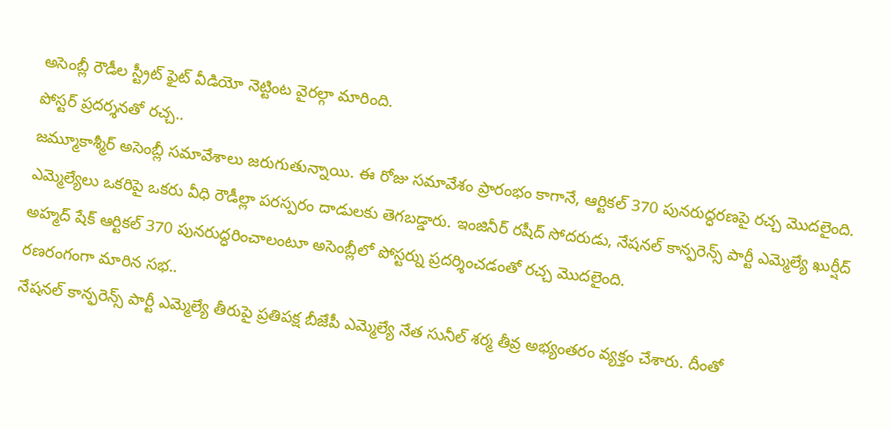అసెంబ్లీ రౌడీల స్ట్రీట్ ఫైట్ వీడియో నెట్టింట వైరల్గా మారింది.
పోస్టర్ ప్రదర్శనతో రచ్చ..
జమ్మూకాశ్మీర్ అసెంబ్లీ సమావేశాలు జరుగుతున్నాయి. ఈ రోజు సమావేశం ప్రారంభం కాగానే, ఆర్టికల్ 370 పునరుద్ధరణపై రచ్చ మొదలైంది. ఎమ్మెల్యేలు ఒకరిపై ఒకరు వీధి రౌడీల్లా పరస్పరం దాడులకు తెగబడ్డారు. ఇంజినీర్ రషీద్ సోదరుడు, నేషనల్ కాన్ఫరెన్స్ పార్టీ ఎమ్మెల్యే ఖుర్షీద్ అహ్మద్ షేక్ ఆర్టికల్ 370 పునరుద్ధరించాలంటూ అసెంబ్లీలో పోస్టర్ను ప్రదర్శించడంతో రచ్చ మొదలైంది.
రణరంగంగా మారిన సభ..
నేషనల్ కాన్ఫరెన్స్ పార్టీ ఎమ్మెల్యే తీరుపై ప్రతిపక్ష బీజేపీ ఎమ్మెల్యే నేత సునీల్ శర్మ తీవ్ర అభ్యంతరం వ్యక్తం చేశారు. దీంతో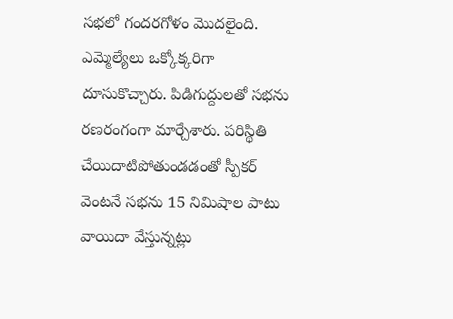సభలో గందరగోళం మొదలైంది. ఎమ్మెల్యేలు ఒక్కోక్కరిగా దూసుకొచ్చారు. పిడిగుద్దులతో సభను రణరంగంగా మార్చేశారు. పరిస్థితి చేయిదాటిపోతుండడంతో స్పీకర్ వెంటనే సభను 15 నిమిషాల పాటు వాయిదా వేస్తున్నట్లు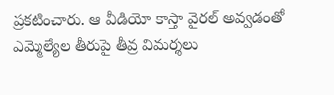ప్రకటించారు. ఆ వీడియో కాస్తా వైరల్ అవ్వడంతో ఎమ్మెల్యేల తీరుపై తీవ్ర విమర్శలు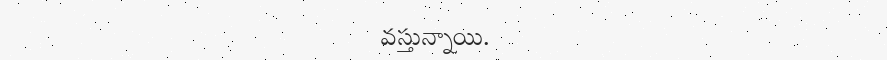వస్తున్నాయి.